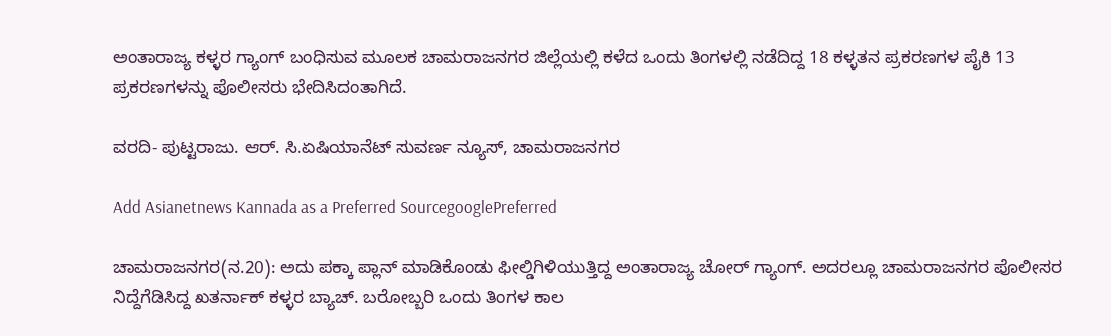ಅಂತಾರಾಜ್ಯ ಕಳ್ಳರ ಗ್ಯಾಂಗ್ ಬಂಧಿಸುವ ಮೂಲಕ ಚಾಮರಾಜನಗರ ಜಿಲ್ಲೆಯಲ್ಲಿ ಕಳೆದ ಒಂದು ತಿಂಗಳಲ್ಲಿ ನಡೆದಿದ್ದ 18 ಕಳ್ಳತನ ಪ್ರಕರಣಗಳ ಪೈಕಿ 13 ಪ್ರಕರಣಗಳನ್ನು ಪೊಲೀಸರು ಭೇದಿಸಿದಂತಾಗಿದೆ.

ವರದಿ- ಪುಟ್ಟರಾಜು. ಆರ್. ಸಿ.ಏಷಿಯಾನೆಟ್ ಸುವರ್ಣ ನ್ಯೂಸ್, ಚಾಮರಾಜನಗರ

Add Asianetnews Kannada as a Preferred SourcegooglePreferred

ಚಾಮರಾಜನಗರ(ನ.20): ಅದು ಪಕ್ಕಾ ಪ್ಲಾನ್ ಮಾಡಿಕೊಂಡು ಫೀಲ್ಡಿಗಿಳಿಯುತ್ತಿದ್ದ ಅಂತಾರಾಜ್ಯ ಚೋರ್ ಗ್ಯಾಂಗ್. ಅದರಲ್ಲೂ ಚಾಮರಾಜನಗರ ಪೊಲೀಸರ ನಿದ್ದೆಗೆಡಿಸಿದ್ದ ಖತರ್ನಾಕ್ ಕಳ್ಳರ ಬ್ಯಾಚ್. ಬರೋಬ್ಬರಿ ಒಂದು ತಿಂಗಳ ಕಾಲ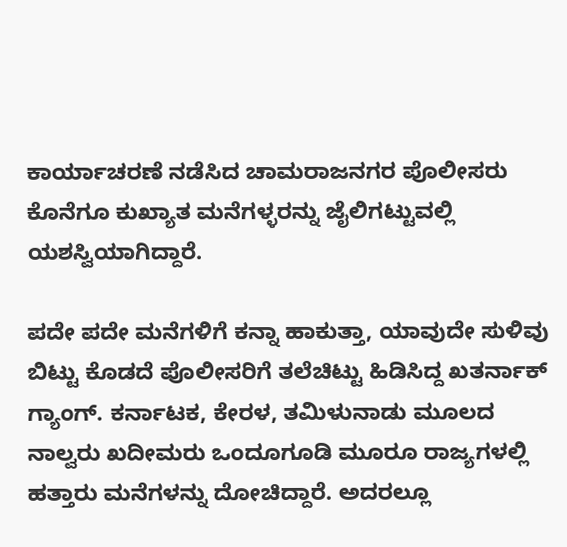ಕಾರ್ಯಾಚರಣೆ ನಡೆಸಿದ ಚಾಮರಾಜನಗರ ಪೊಲೀಸರು ಕೊನೆಗೂ ಕುಖ್ಯಾತ ಮನೆಗಳ್ಳರನ್ನು ಜೈಲಿಗಟ್ಟುವಲ್ಲಿ ಯಶಸ್ವಿಯಾಗಿದ್ದಾರೆ.

ಪದೇ ಪದೇ ಮನೆಗಳಿಗೆ ಕನ್ನಾ ಹಾಕುತ್ತಾ, ಯಾವುದೇ ಸುಳಿವು ಬಿಟ್ಟು ಕೊಡದೆ ಪೊಲೀಸರಿಗೆ ತಲೆಚಿಟ್ಟು ಹಿಡಿಸಿದ್ದ ಖತರ್ನಾಕ್ ಗ್ಯಾಂಗ್. ಕರ್ನಾಟಕ, ಕೇರಳ, ತಮಿಳುನಾಡು ಮೂಲದ ನಾಲ್ವರು ಖದೀಮರು ಒಂದೂಗೂಡಿ ಮೂರೂ ರಾಜ್ಯಗಳಲ್ಲಿ ಹತ್ತಾರು ಮನೆಗಳನ್ನು ದೋಚಿದ್ದಾರೆ. ಅದರಲ್ಲೂ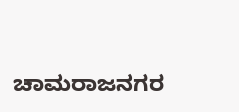ಚಾಮರಾಜನಗರ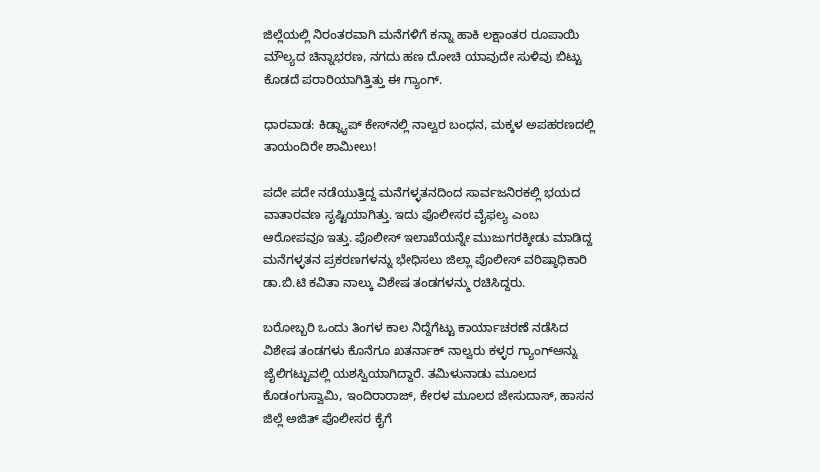ಜಿಲ್ಲೆಯಲ್ಲಿ ನಿರಂತರವಾಗಿ ಮನೆಗಳಿಗೆ ಕನ್ನಾ ಹಾಕಿ ಲಕ್ಷಾಂತರ ರೂಪಾಯಿ ಮೌಲ್ಯದ ಚಿನ್ನಾಭರಣ, ನಗದು ಹಣ ದೋಚಿ ಯಾವುದೇ ಸುಳಿವು ಬಿಟ್ಟು ಕೊಡದೆ ಪರಾರಿಯಾಗಿತ್ತಿತ್ತು ಈ ಗ್ಯಾಂಗ್.

ಧಾರವಾಡ: ಕಿಡ್ನ್ಯಾಪ್‌ ಕೇಸ್‌ನಲ್ಲಿ ನಾಲ್ವರ ಬಂಧನ, ಮಕ್ಕಳ ಅಪಹರಣದಲ್ಲಿ ತಾಯಂದಿರೇ ಶಾಮೀಲು!

ಪದೇ ಪದೇ ನಡೆಯುತ್ತಿದ್ದ ಮನೆಗಳ್ಳತನದಿಂದ ಸಾರ್ವಜನಿರಕಲ್ಲಿ ಭಯದ ವಾತಾರವಣ ಸೃಷ್ಟಿಯಾಗಿತ್ತು. ಇದು ಪೊಲೀಸರ ವೈಫಲ್ಯ ಎಂಬ ಆರೋಪವೂ ಇತ್ತು. ಪೊಲೀಸ್ ಇಲಾಖೆಯನ್ನೇ ಮುಜುಗರಕ್ಕೀಡು ಮಾಡಿದ್ದ ಮನೆಗಳ್ಳತನ ಪ್ರಕರಣಗಳನ್ನು ಭೇಧಿಸಲು ಜಿಲ್ಲಾ ಪೊಲೀಸ್ ವರಿಷ್ಠಾಧಿಕಾರಿ ಡಾ.ಬಿ.ಟಿ ಕವಿತಾ ನಾಲ್ಕು ವಿಶೇಷ ತಂಡಗಳನ್ಮು ರಚಿಸಿದ್ದರು.

ಬರೋಬ್ಬರಿ ಒಂದು ತಿಂಗಳ ಕಾಲ ನಿದ್ದೆಗೆಟ್ಟು ಕಾರ್ಯಾಚರಣೆ ನಡೆಸಿದ ವಿಶೇಷ ತಂಡಗಳು ಕೊನೆಗೂ ಖತರ್ನಾಕ್ ನಾಲ್ವರು ಕಳ್ಳರ ಗ್ಯಾಂಗ್‌ಅನ್ನು ಜೈಲಿಗಟ್ಟುವಲ್ಲಿ ಯಶಸ್ವಿಯಾಗಿದ್ದಾರೆ. ತಮಿಳುನಾಡು ಮೂಲದ ಕೊಡಂಗುಸ್ವಾಮಿ, ಇಂದಿರಾರಾಜ್, ಕೇರಳ ಮೂಲದ ಜೇಸುದಾಸ್, ಹಾಸನ ಜಿಲ್ಲೆ ಅಜಿತ್ ಪೊಲೀಸರ ಕೈಗೆ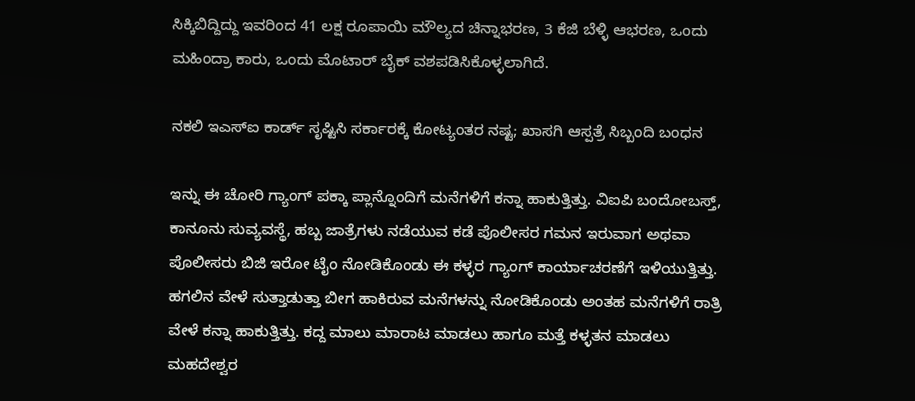ಸಿಕ್ಕಿಬಿದ್ದಿದ್ದು ಇವರಿಂದ 41 ಲಕ್ಷ ರೂಪಾಯಿ ಮೌಲ್ಯದ ಚಿನ್ನಾಭರಣ, 3 ಕೆಜಿ ಬೆಳ್ಳಿ ಆಭರಣ, ಒಂದು ಮಹಿಂದ್ರಾ ಕಾರು, ಒಂದು ಮೊಟಾರ್ ಬೈಕ್ ವಶಪಡಿಸಿಕೊಳ್ಳಲಾಗಿದೆ.

ನಕಲಿ ಇಎಸ್‌ಐ ಕಾರ್ಡ್ ಸೃಷ್ಟಿಸಿ ಸರ್ಕಾರಕ್ಕೆ ಕೋಟ್ಯಂತರ ನಷ್ಟ; ಖಾಸಗಿ ಆಸ್ಪತ್ರೆ ಸಿಬ್ಬಂದಿ ಬಂಧನ

ಇನ್ನು ಈ ಚೋರಿ ಗ್ಯಾಂಗ್ ಪಕ್ಕಾ ಪ್ಲಾನ್ನೊಂದಿಗೆ ಮನೆಗಳಿಗೆ ಕನ್ನಾ ಹಾಕುತ್ತಿತ್ತು. ವಿಐಪಿ ಬಂದೋಬಸ್ತ್, ಕಾನೂನು ಸುವ್ಯವಸ್ಥೆ, ಹಬ್ಬ ಜಾತ್ರೆಗಳು ನಡೆಯುವ ಕಡೆ ಪೊಲೀಸರ ಗಮನ ಇರುವಾಗ ಅಥವಾ ಪೊಲೀಸರು ಬಿಜಿ ಇರೋ ಟೈಂ ನೋಡಿಕೊಂಡು ಈ ಕಳ್ಳರ ಗ್ಯಾಂಗ್ ಕಾರ್ಯಾಚರಣೆಗೆ ಇಳಿಯುತ್ತಿತ್ತು. ಹಗಲಿನ ವೇಳೆ ಸುತ್ತಾಡುತ್ತಾ ಬೀಗ ಹಾಕಿರುವ ಮನೆಗಳನ್ನು ನೋಡಿಕೊಂಡು ಅಂತಹ ಮನೆಗಳಿಗೆ ರಾತ್ರಿ ವೇಳೆ ಕನ್ನಾ ಹಾಕುತ್ತಿತ್ತು. ಕದ್ದ ಮಾಲು ಮಾರಾಟ ಮಾಡಲು ಹಾಗೂ ಮತ್ತೆ ಕಳ್ಳತನ ಮಾಡಲು ಮಹದೇಶ್ವರ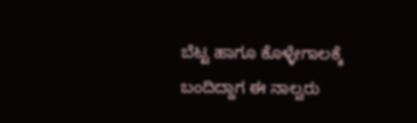ಬೆಟ್ಟ ಹಾಗೂ ಕೊಳ್ಳೇಗಾಲಕ್ಕೆ ಬಂದಿದ್ದಾಗ ಈ ನಾಲ್ವರು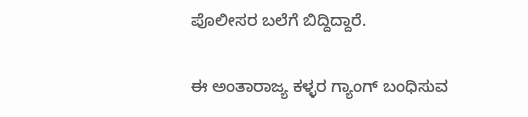ಪೊಲೀಸರ ಬಲೆಗೆ ಬಿದ್ದಿದ್ದಾರೆ.

ಈ ಅಂತಾರಾಜ್ಯ ಕಳ್ಳರ ಗ್ಯಾಂಗ್ ಬಂಧಿಸುವ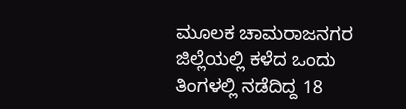ಮೂಲಕ ಚಾಮರಾಜನಗರ ಜಿಲ್ಲೆಯಲ್ಲಿ ಕಳೆದ ಒಂದು ತಿಂಗಳಲ್ಲಿ ನಡೆದಿದ್ದ 18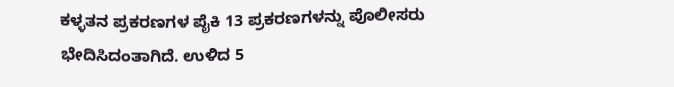ಕಳ್ಳತನ ಪ್ರಕರಣಗಳ ಪೈಕಿ 13 ಪ್ರಕರಣಗಳನ್ನು ಪೊಲೀಸರು ಭೇದಿಸಿದಂತಾಗಿದೆ. ಉಳಿದ 5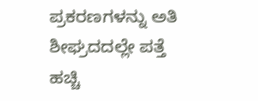ಪ್ರಕರಣಗಳನ್ನು ಅತಿ ಶೀಘ್ರದದಲ್ಲೇ ಪತ್ತೆ ಹಚ್ಚಿ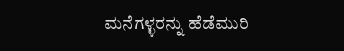ಮನೆಗಳ್ಳರನ್ನು ಹೆಡೆಮುರಿ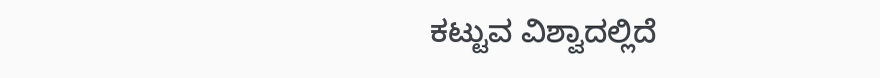ಕಟ್ಟುವ ವಿಶ್ವಾದಲ್ಲಿದೆ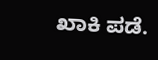ಖಾಕಿ ಪಡೆ.